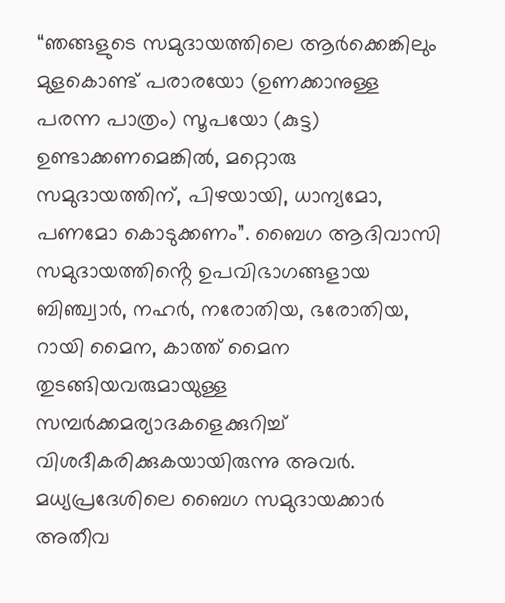“ഞങ്ങളുടെ സമുദായത്തിലെ ആർക്കെങ്കിലും മുളകൊണ്ട് പരാരയോ (ഉണക്കാനുള്ള പരന്ന പാത്രം) സൂപയോ (കുട്ട) ഉണ്ടാക്കണമെങ്കിൽ, മറ്റൊരു സമുദായത്തിന്, പിഴയായി, ധാന്യമോ, പണമോ കൊടുക്കണം”. ബൈഗ ആദിവാസി സമുദായത്തിൻ്റെ ഉപവിഭാഗങ്ങളായ ബിഞ്ച്വാർ, നഹർ, നരോതിയ, ഭരോതിയ, റായി മൈന, കാത്ത് മൈന തുടങ്ങിയവരുമായുള്ള സമ്പർക്കമര്യാദകളെക്കുറിച്ച് വിശദീകരിക്കുകയായിരുന്നു അവർ. മധ്യപ്രദേശിലെ ബൈഗ സമുദായക്കാർ അതീവ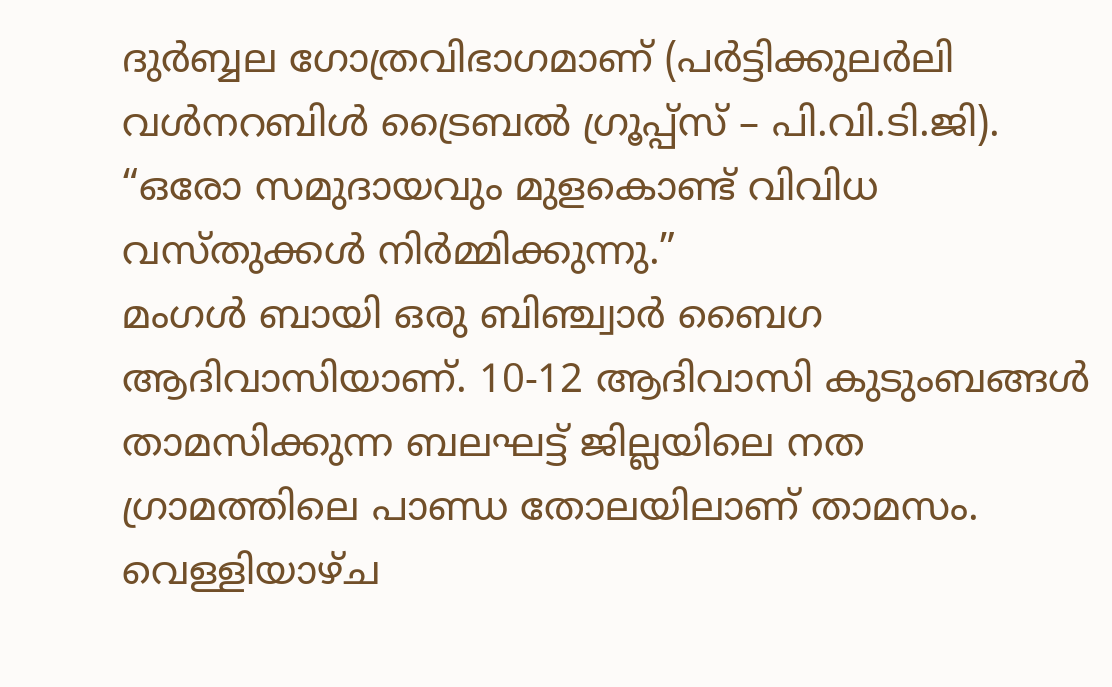ദുർബ്ബല ഗോത്രവിഭാഗമാണ് (പർട്ടിക്കുലർലി വൾനറബിൾ ട്രൈബൽ ഗ്രൂപ്പ്സ് – പി.വി.ടി.ജി). “ഒരോ സമുദായവും മുളകൊണ്ട് വിവിധ വസ്തുക്കൾ നിർമ്മിക്കുന്നു.”
മംഗൾ ബായി ഒരു ബിഞ്ച്വാർ ബൈഗ ആദിവാസിയാണ്. 10-12 ആദിവാസി കുടുംബങ്ങൾ താമസിക്കുന്ന ബലഘട്ട് ജില്ലയിലെ നത ഗ്രാമത്തിലെ പാണ്ഡ തോലയിലാണ് താമസം. വെള്ളിയാഴ്ച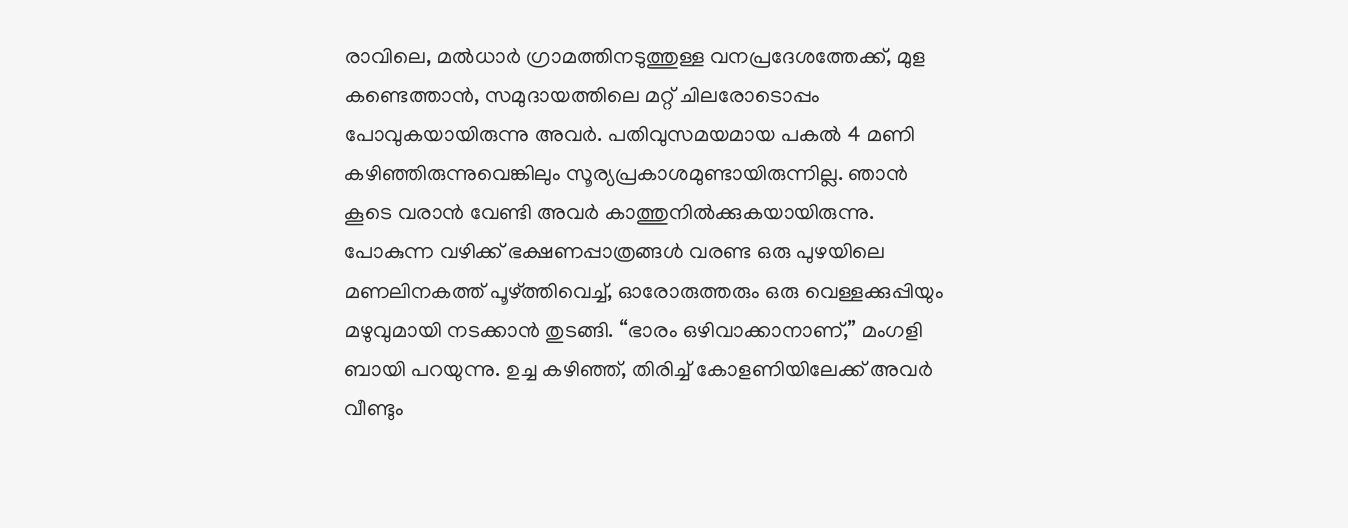രാവിലെ, മൽധാർ ഗ്രാമത്തിനടുത്തുള്ള വനപ്രദേശത്തേക്ക്, മുള കണ്ടെത്താൻ, സമുദായത്തിലെ മറ്റ് ചിലരോടൊപ്പം പോവുകയായിരുന്നു അവർ. പതിവുസമയമായ പകൽ 4 മണി കഴിഞ്ഞിരുന്നുവെങ്കിലും സൂര്യപ്രകാശമുണ്ടായിരുന്നില്ല. ഞാൻ കൂടെ വരാൻ വേണ്ടി അവർ കാത്തുനിൽക്കുകയായിരുന്നു.
പോകുന്ന വഴിക്ക് ഭക്ഷണപ്പാത്രങ്ങൾ വരണ്ട ഒരു പുഴയിലെ മണലിനകത്ത് പൂഴ്ത്തിവെച്ച്, ഓരോരുത്തരും ഒരു വെള്ളക്കുപ്പിയും മഴുവുമായി നടക്കാൻ തുടങ്ങി. “ഭാരം ഒഴിവാക്കാനാണ്,” മംഗളി ബായി പറയുന്നു. ഉച്ച കഴിഞ്ഞ്, തിരിച്ച് കോളണിയിലേക്ക് അവർ വീണ്ടും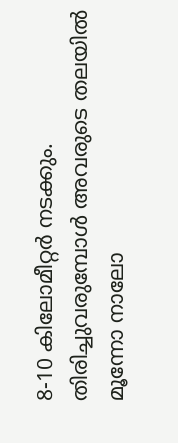8-10 കിലോമീറ്റർ നടക്കും. തിരിച്ചുവരുമ്പോൾ അവരുടെ തലയിൽ മൂന്നോ നാലോ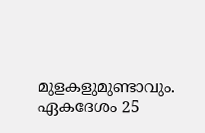മുളകളുമുണ്ടാവും. ഏകദേശം 25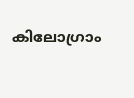കിലോഗ്രാം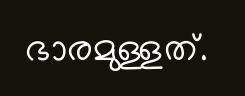ഭാരമുള്ളത്.